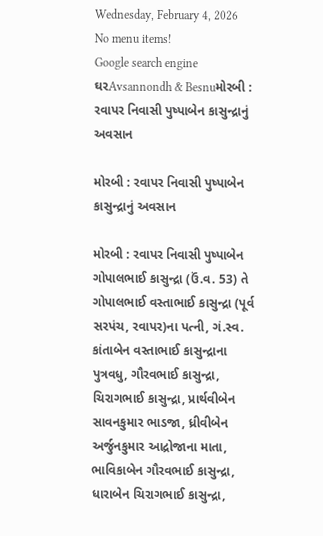Wednesday, February 4, 2026
No menu items!
Google search engine
ઘરAvsannondh & Besnuમોરબી : રવાપર નિવાસી પુષ્પાબેન કાસુન્દ્રાનું અવસાન

મોરબી : રવાપર નિવાસી પુષ્પાબેન કાસુન્દ્રાનું અવસાન

મોરબી : રવાપર નિવાસી પુષ્પાબેન ગોપાલભાઈ કાસુન્દ્રા (ઉં.વ. 53) તે ગોપાલભાઈ વસ્તાભાઈ કાસુન્દ્રા (પૂર્વ સરપંચ, રવાપર)ના પત્ની, ગં.સ્વ. કાંતાબેન વસ્તાભાઈ કાસુન્દ્રાના પુત્રવધુ, ગૌરવભાઈ કાસુન્દ્રા, ચિરાગભાઈ કાસુન્દ્રા, પ્રાર્થવીબેન સાવનકુમાર ભાડજા, ધ્રીવીબેન અર્જુનકુમાર આદ્રોજાના માતા, ભાવિકાબેન ગૌરવભાઈ કાસુન્દ્રા, ધારાબેન ચિરાગભાઈ કાસુન્દ્રા,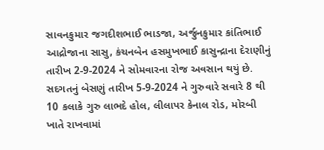સાવનકુમાર જગદીશભાઈ ભાડજા, અર્જુનકુમાર કાંતિભાઈ આદ્રોજાના સાસુ, કંચનબેન હસમુખભાઈ કાસુન્દ્રાના દેરાણીનું તારીખ 2-9-2024 ને સોમવારના રોજ અવસાન થયું છે. સદગતનું બેસણું તારીખ 5-9-2024 ને ગુરુવારે સવારે 8 થી 10 કલાકે ગુરુ લાભદે હોલ, લીલાપર કેનાલ રોડ, મોરબી ખાતે રાખવામાં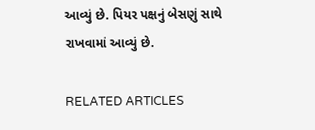આવ્યું છે. પિયર પક્ષનું બેસણું સાથે રાખવામાં આવ્યું છે.

RELATED ARTICLES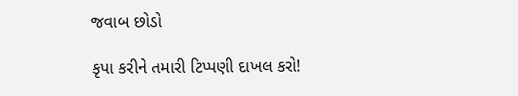જવાબ છોડો

કૃપા કરીને તમારી ટિપ્પણી દાખલ કરો!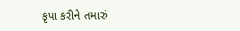કૃપા કરીને તમારું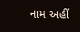નામ અહીં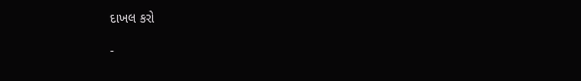દાખલ કરો

-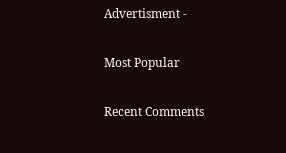Advertisment -

Most Popular

Recent Comments